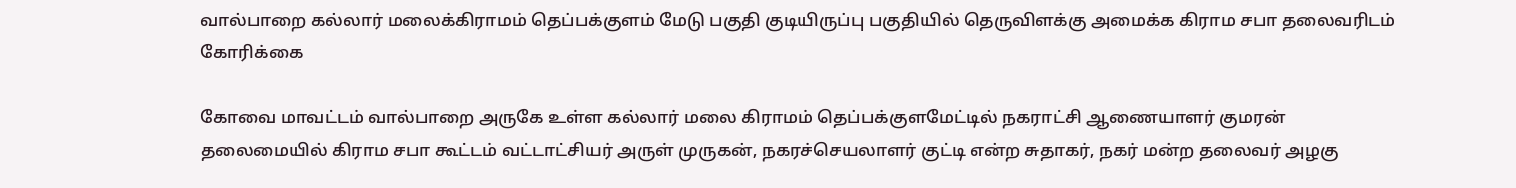வால்பாறை கல்லார் மலைக்கிராமம் தெப்பக்குளம் மேடு பகுதி குடியிருப்பு பகுதியில் தெருவிளக்கு அமைக்க கிராம சபா தலைவரிடம் கோரிக்கை

கோவை மாவட்டம் வால்பாறை அருகே உள்ள கல்லார் மலை கிராமம் தெப்பக்குளமேட்டில் நகராட்சி ஆணையாளர் குமரன் தலைமையில் கிராம சபா கூட்டம் வட்டாட்சியர் அருள் முருகன், நகரச்செயலாளர் குட்டி என்ற சுதாகர், நகர் மன்ற தலைவர் அழகு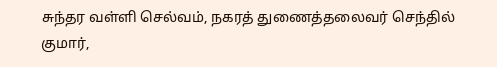சுந்தர வள்ளி செல்வம், நகரத் துணைத்தலைவர் செந்தில் குமார்,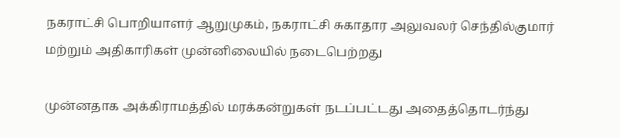நகராட்சி பொறியாளர் ஆறுமுகம், நகராட்சி சுகாதார அலுவலர் செந்தில்குமார் மற்றும் அதிகாரிகள் முன்னிலையில் நடைபெற்றது

முன்னதாக அக்கிராமத்தில் மரக்கன்றுகள் நடப்பட்டது அதைத்தொடர்ந்து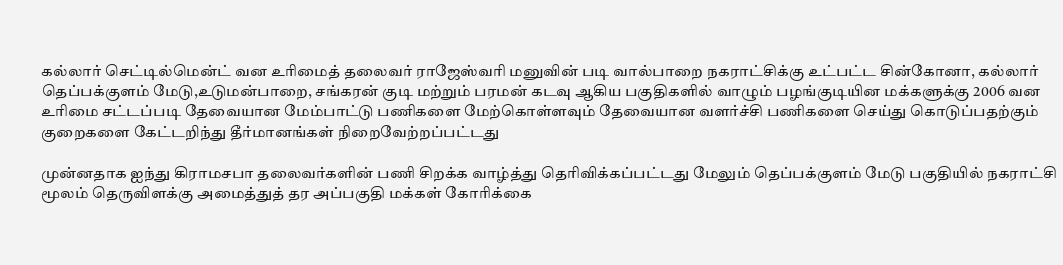கல்லார் செட்டில்மென்ட் வன உரிமைத் தலைவர் ராஜேஸ்வரி மனுவின் படி வால்பாறை நகராட்சிக்கு உட்பட்ட சின்கோனா, கல்லார் தெப்பக்குளம் மேடு,உடுமன்பாறை, சங்கரன் குடி மற்றும் பரமன் கடவு ஆகிய பகுதிகளில் வாழும் பழங்குடியின மக்களுக்கு 2006 வன உரிமை சட்டப்படி தேவையான மேம்பாட்டு பணிகளை மேற்கொள்ளவும் தேவையான வளர்ச்சி பணிகளை செய்து கொடுப்பதற்கும் குறைகளை கேட்டறிந்து தீர்மானங்கள் நிறைவேற்றப்பட்டது

முன்னதாக ஐந்து கிராமசபா தலைவர்களின் பணி சிறக்க வாழ்த்து தெரிவிக்கப்பட்டது மேலும் தெப்பக்குளம் மேடு பகுதியில் நகராட்சி மூலம் தெருவிளக்கு அமைத்துத் தர அப்பகுதி மக்கள் கோரிக்கை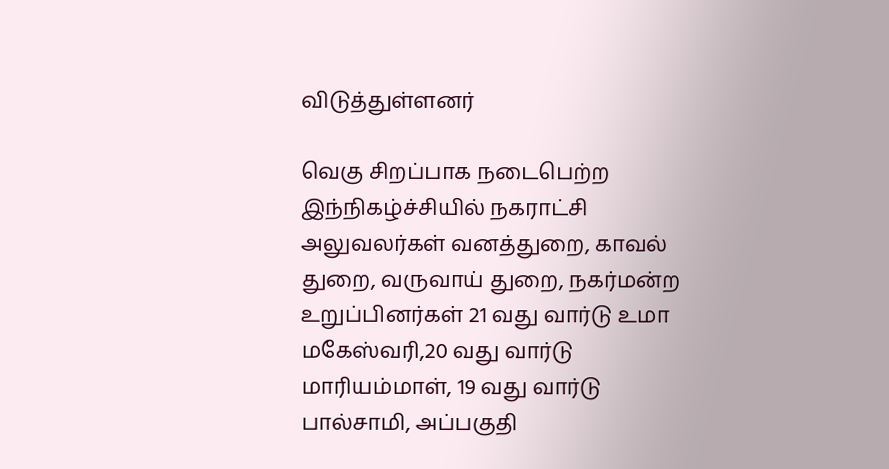விடுத்துள்ளனர்

வெகு சிறப்பாக நடைபெற்ற இந்நிகழ்ச்சியில் நகராட்சி அலுவலர்கள் வனத்துறை, காவல் துறை, வருவாய் துறை, நகர்மன்ற உறுப்பினர்கள் 21 வது வார்டு உமா மகேஸ்வரி,20 வது வார்டு மாரியம்மாள், 19 வது வார்டு பால்சாமி, அப்பகுதி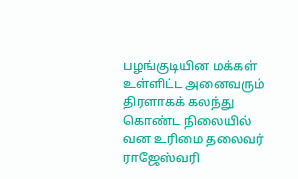பழங்குடியின மக்கள் உள்ளிட்ட அனைவரும் திரளாகக் கலந்து கொண்ட நிலையில் வன உரிமை தலைவர் ராஜேஸ்வரி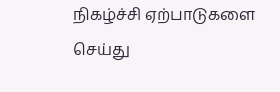நிகழ்ச்சி ஏற்பாடுகளை செய்து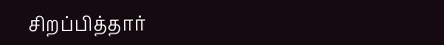சிறப்பித்தார்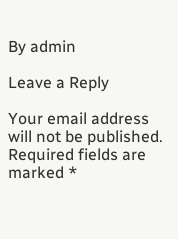By admin

Leave a Reply

Your email address will not be published. Required fields are marked *